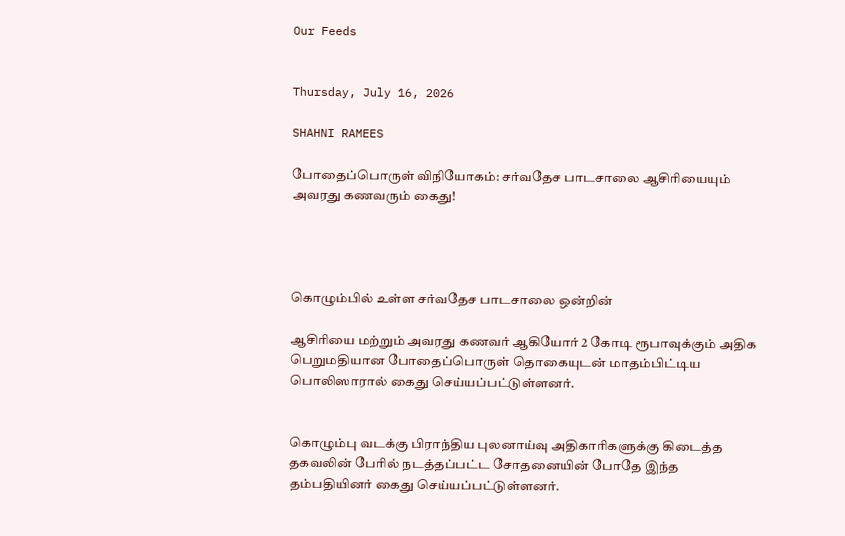Our Feeds


Thursday, July 16, 2026

SHAHNI RAMEES

போதைப்பொருள் விநியோகம்: சர்வதேச பாடசாலை ஆசிரியையும் அவரது கணவரும் கைது!




கொழும்பில் உள்ள சர்வதேச பாடசாலை ஒன்றின்

ஆசிரியை மற்றும் அவரது கணவர் ஆகியோர் 2 கோடி ரூபாவுக்கும் அதிக பெறுமதியான போதைப்பொருள் தொகையுடன் மாதம்பிட்டிய பொலிஸாரால் கைது செய்யப்பட்டுள்ளனர்.


கொழும்பு வடக்கு பிராந்திய புலனாய்வு அதிகாரிகளுக்கு கிடைத்த தகவலின் பேரில் நடத்தப்பட்ட சோதனையின் போதே இந்த தம்பதியினர் கைது செய்யப்பட்டுள்ளனர்.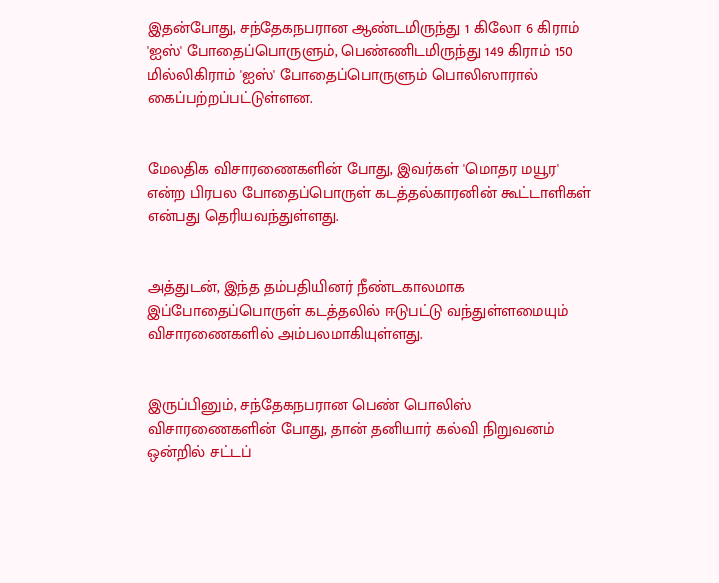இதன்போது, சந்தேகநபரான ஆண்டமிருந்து 1 கிலோ 6 கிராம் 'ஐஸ்' போதைப்பொருளும், பெண்ணிடமிருந்து 149 கிராம் 150 மில்லிகிராம் 'ஐஸ்' போதைப்பொருளும் பொலிஸாரால் கைப்பற்றப்பட்டுள்ளன.


மேலதிக விசாரணைகளின் போது, இவர்கள் 'மொதர மயூர' என்ற பிரபல போதைப்பொருள் கடத்தல்காரனின் கூட்டாளிகள் என்பது தெரியவந்துள்ளது.


அத்துடன், இந்த தம்பதியினர் நீண்டகாலமாக இப்போதைப்பொருள் கடத்தலில் ஈடுபட்டு வந்துள்ளமையும் விசாரணைகளில் அம்பலமாகியுள்ளது.


இருப்பினும், சந்தேகநபரான பெண் பொலிஸ் விசாரணைகளின் போது, தான் தனியார் கல்வி நிறுவனம் ஒன்றில் சட்டப்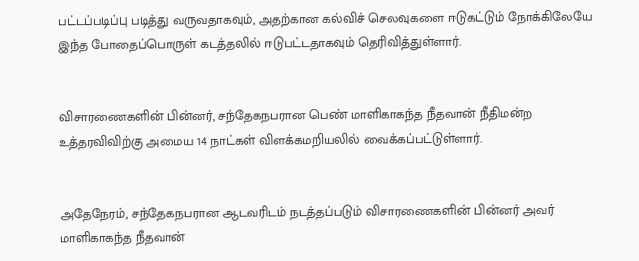பட்டப்படிப்பு படித்து வருவதாகவும், அதற்கான கல்விச் செலவுகளை ஈடுகட்டும் நோக்கிலேயே இந்த போதைப்பொருள் கடத்தலில் ஈடுபட்டதாகவும் தெரிவித்துள்ளார்.


விசாரணைகளின் பின்னர், சந்தேகநபரான பெண் மாளிகாகந்த நீதவான் நீதிமன்ற உத்தரவிவிற்கு அமைய 14 நாட்கள் விளக்கமறியலில் வைக்கப்பட்டுள்ளார்.


அதேநேரம், சந்தேகநபரான ஆடவரிடம் நடத்தப்படும் விசாரணைகளின் பின்னர் அவர் மாளிகாகந்த நீதவான்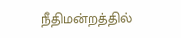நீதிமன்றத்தில்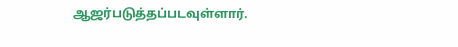ஆஜர்படுத்தப்படவுள்ளார்.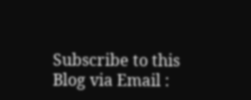Subscribe to this Blog via Email :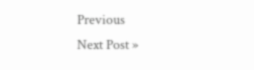Previous
Next Post »